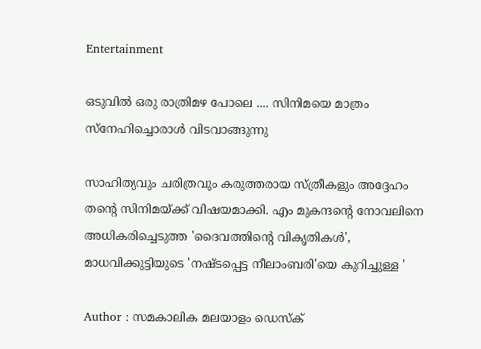Entertainment

ഒടുവില്‍ ഒരു രാത്രിമഴ പോലെ .... സിനിമയെ മാത്രം സ്‌നേഹിച്ചൊരാള്‍ വിടവാങ്ങുന്നു

സാഹിത്യവും ചരിത്രവും കരുത്തരായ സ്ത്രീകളും അദ്ദേഹം തന്റെ സിനിമയ്ക്ക് വിഷയമാക്കി. എം മുകന്ദന്റെ നോവലിനെ അധികരിച്ചെടുത്ത 'ദൈവത്തിന്റെ വികൃതികള്‍', മാധവിക്കുട്ടിയുടെ 'നഷ്ടപ്പെട്ട നീലാംബരി'യെ കുറിച്ചുള്ള '

Author : സമകാലിക മലയാളം ഡെസ്ക്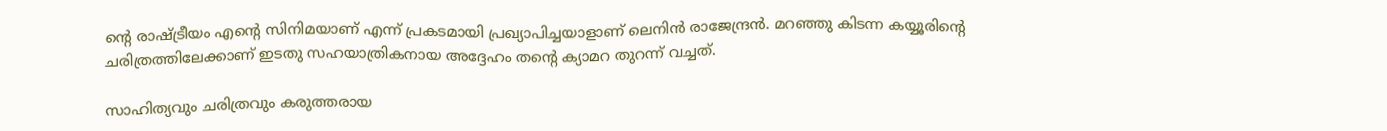ന്റെ രാഷ്ട്രീയം എന്റെ സിനിമയാണ് എന്ന് പ്രകടമായി പ്രഖ്യാപിച്ചയാളാണ് ലെനിന്‍ രാജേന്ദ്രന്‍. മറഞ്ഞു കിടന്ന കയ്യൂരിന്റെ ചരിത്രത്തിലേക്കാണ് ഇടതു സഹയാത്രികനായ അദ്ദേഹം തന്റെ ക്യാമറ തുറന്ന് വച്ചത്.

സാഹിത്യവും ചരിത്രവും കരുത്തരായ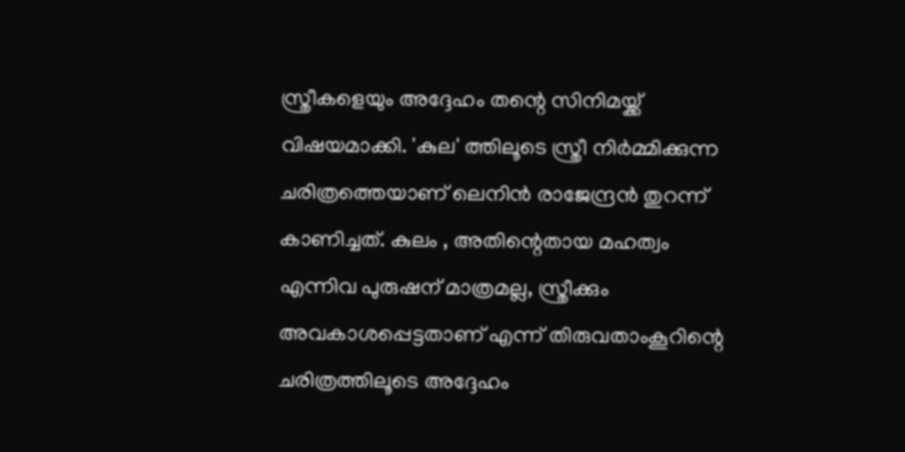സ്ത്രീകളെയും അദ്ദേഹം തന്റെ സിനിമയ്ക്ക് വിഷയമാക്കി. 'കുല' ത്തിലൂടെ സ്ത്രീ നിര്‍മ്മിക്കുന്ന ചരിത്രത്തെയാണ് ലെനിന്‍ രാജേന്ദ്രന്‍ തുറന്ന് കാണിച്ചത്. കുലം , അതിന്റെതായ മഹത്വം എന്നിവ പുരുഷന് മാത്രമല്ല, സ്ത്രീക്കും അവകാശപ്പെട്ടതാണ് എന്ന് തിരുവതാംകൂറിന്റെ ചരിത്രത്തിലൂടെ അദ്ദേഹം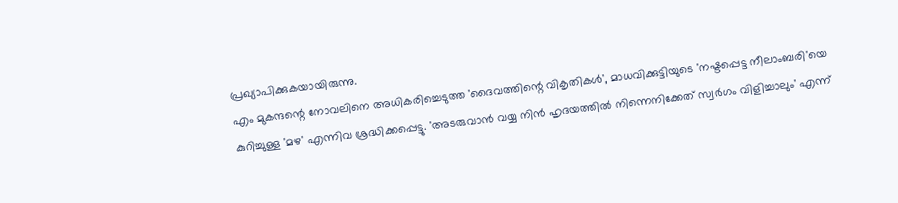പ്രഖ്യാപിക്കുകയായിരുന്നു.
എം മുകന്ദന്റെ നോവലിനെ അധികരിച്ചെടുത്ത 'ദൈവത്തിന്റെ വികൃതികള്‍', മാധവിക്കുട്ടിയുടെ 'നഷ്ടപ്പെട്ട നീലാംബരി'യെ കുറിച്ചുള്ള 'മഴ' എന്നിവ ശ്രദ്ധിക്കപ്പെട്ടു. 'അടരുവാന്‍ വയ്യ നിന്‍ ഹൃദയത്തില്‍ നിന്നെനിക്കേത് സ്വര്‍ഗം വിളിച്ചാലും' എന്ന്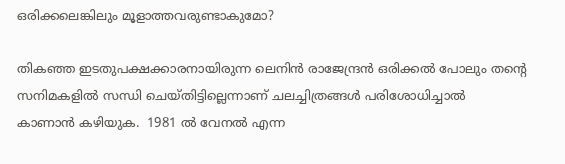ഒരിക്കലെങ്കിലും മൂളാത്തവരുണ്ടാകുമോ?

തികഞ്ഞ ഇടതുപക്ഷക്കാരനായിരുന്ന ലെനിന്‍ രാജേന്ദ്രന്‍ ഒരിക്കല്‍ പോലും തന്റെ സനിമകളില്‍ സന്ധി ചെയ്തിട്ടില്ലെന്നാണ് ചലച്ചിത്രങ്ങള്‍ പരിശോധിച്ചാല്‍ കാണാന്‍ കഴിയുക.  1981 ല്‍ വേനല്‍ എന്ന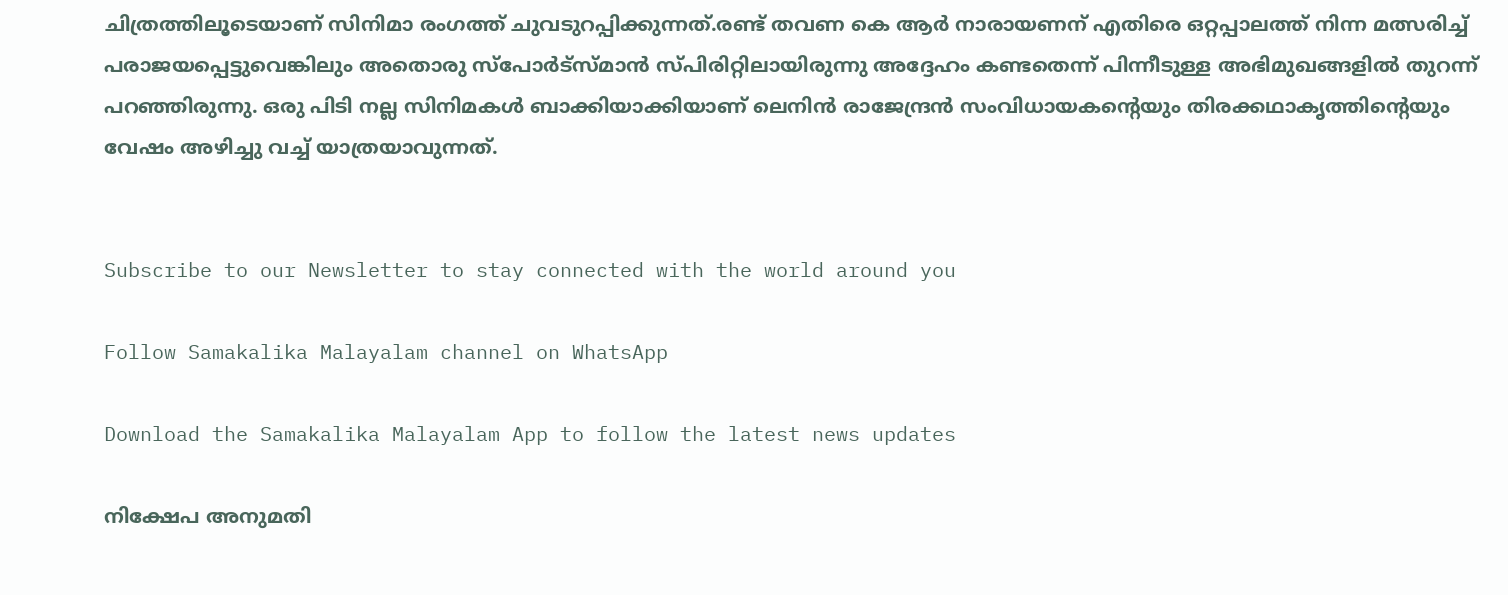ചിത്രത്തിലൂടെയാണ് സിനിമാ രംഗത്ത് ചുവടുറപ്പിക്കുന്നത്.രണ്ട് തവണ കെ ആര്‍ നാരായണന് എതിരെ ഒറ്റപ്പാലത്ത് നിന്ന മത്സരിച്ച് പരാജയപ്പെട്ടുവെങ്കിലും അതൊരു സ്‌പോര്‍ട്‌സ്മാന്‍ സ്പിരിറ്റിലായിരുന്നു അദ്ദേഹം കണ്ടതെന്ന് പിന്നീടുള്ള അഭിമുഖങ്ങളില്‍ തുറന്ന് പറഞ്ഞിരുന്നു. ഒരു പിടി നല്ല സിനിമകള്‍ ബാക്കിയാക്കിയാണ് ലെനിന്‍ രാജേന്ദ്രന്‍ സംവിധായകന്റെയും തിരക്കഥാകൃത്തിന്റെയും വേഷം അഴിച്ചു വച്ച് യാത്രയാവുന്നത്.


Subscribe to our Newsletter to stay connected with the world around you

Follow Samakalika Malayalam channel on WhatsApp

Download the Samakalika Malayalam App to follow the latest news updates

നിക്ഷേപ അനുമതി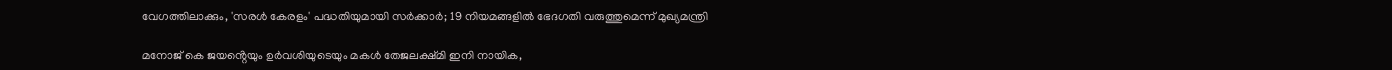വേഗത്തിലാക്കും, 'സരള്‍ കേരളം' പദ്ധതിയുമായി സര്‍ക്കാര്‍; 19 നിയമങ്ങളില്‍ ഭേദഗതി വരുത്തുമെന്ന് മുഖ്യമന്ത്രി

മനോജ് കെ ജയൻ്റെയും ഉ‍ർവശിയുടെയും മകൾ തേജലക്ഷ്മി ഇനി നായിക,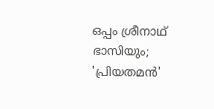ഒപ്പം ശ്രീനാഥ് ഭാസിയും; 'പ്രിയതമൻ'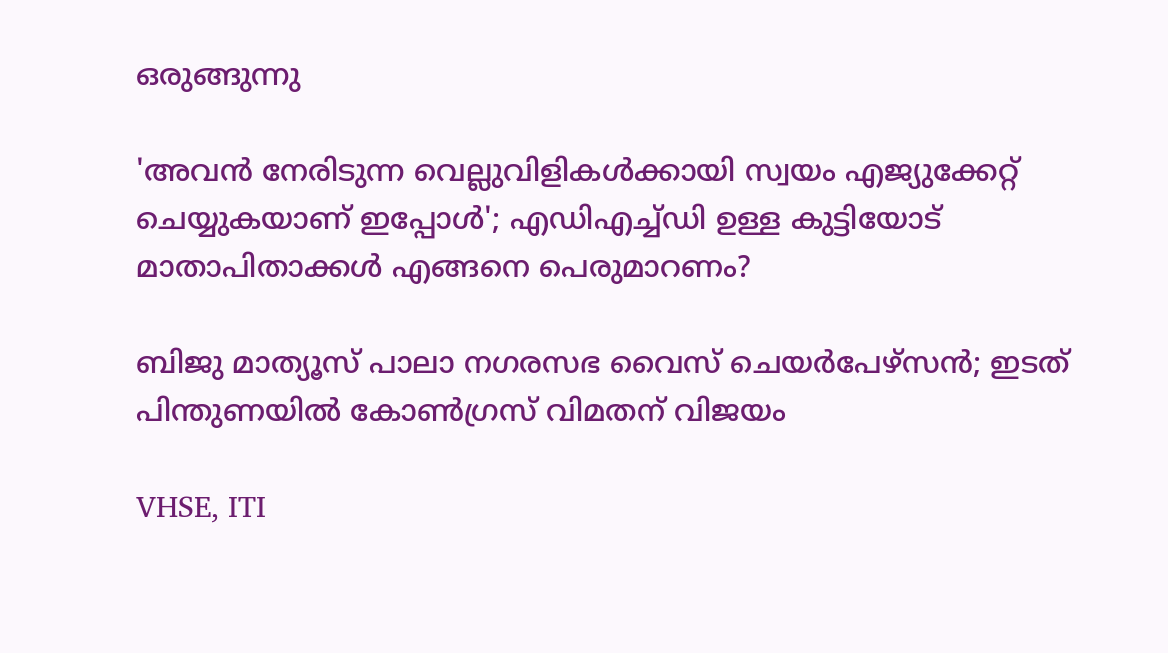ഒരുങ്ങുന്നു

'അവൻ നേരിടുന്ന വെല്ലുവിളികൾക്കായി സ്വയം എജ്യുക്കേറ്റ് ചെയ്യുകയാണ് ഇപ്പോൾ'; എഡിഎച്ച്ഡി ഉള്ള കുട്ടിയോട് മാതാപിതാക്കൾ എങ്ങനെ പെരുമാറണം?

ബിജു മാത്യൂസ് പാലാ നഗരസഭ വൈസ് ചെയര്‍പേഴ്സന്‍; ഇടത് പിന്തുണയില്‍ കോണ്‍ഗ്രസ് വിമതന് വിജയം

VHSE, ITI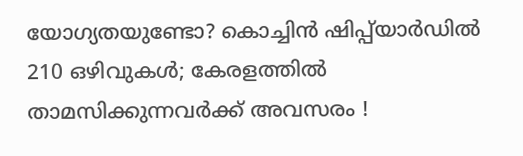യോഗ്യതയുണ്ടോ? കൊച്ചിൻ ഷിപ്പ്‌യാർഡിൽ 210 ഒഴിവുകൾ; കേരളത്തിൽ താമസിക്കുന്നവർക്ക് അവസരം !